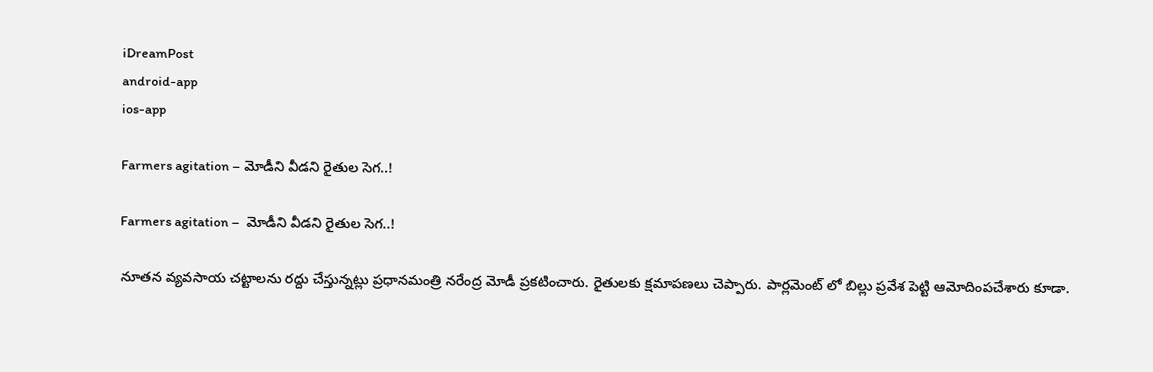iDreamPost
android-app
ios-app

Farmers agitation – మోడీని వీడ‌ని రైతుల సెగ‌..!

Farmers agitation –  మోడీని వీడ‌ని రైతుల సెగ‌..!

నూత‌న వ్య‌వ‌సాయ చ‌ట్టాల‌ను ర‌ద్దు చేస్తున్న‌ట్లు ప్ర‌ధాన‌మంత్రి న‌రేంద్ర మోడీ ప్ర‌క‌టించారు. రైతుల‌కు క్ష‌మాప‌ణ‌లు చెప్పారు. పార్ల‌మెంట్ లో బిల్లు ప్ర‌వేశ పెట్టి ఆమోదింప‌చేశారు కూడా.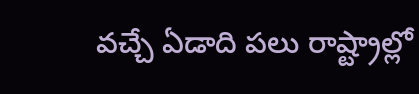వ‌చ్చే ఏడాది ప‌లు రాష్ట్రాల్లో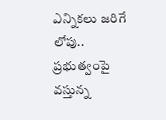ఎన్నిక‌లు జ‌రిగే లోపు.. ప్ర‌భుత్వంపై వ‌స్తున్న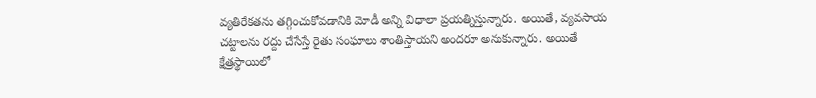వ్య‌తిరేక‌త‌ను త‌గ్గించుకోవ‌డానికి మోడీ అన్ని విధాలా ప్ర‌య‌త్నిస్తున్నారు. అయితే, వ్యవసాయ చట్టాలను రద్దు చేసేస్తే రైతు సంఘాలు శాంతిస్తాయని అందరూ అనుకున్నారు. అయితే క్షేత్రస్థాయిలో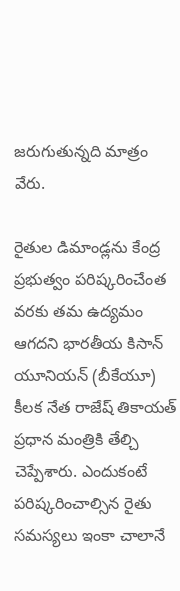జరుగుతున్నది మాత్రం వేరు.

రైతుల డిమాండ్లను కేంద్ర ప్రభుత్వం పరిష్కరించేంత వరకు తమ ఉద్యమం ఆగదని భారతీయ కిసాన్ యూనియన్ (బీకేయూ) కీలక నేత రాజేష్ తికాయత్ ప్రధాన మంత్రికి తేల్చి చెప్పేశారు. ఎందుకంటే పరిష్కరించాల్సిన రైతు సమస్యలు ఇంకా చాలానే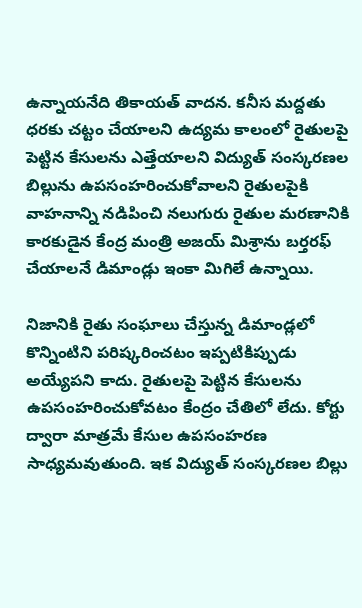ఉన్నాయనేది తికాయత్ వాదన. కనీస మద్దతు ధరకు చట్టం చేయాలని ఉద్యమ కాలంలో రైతులపై పెట్టిన కేసులను ఎత్తేయాలని విద్యుత్ సంస్కరణల బిల్లును ఉపసంహరించుకోవాలని రైతులపైకి వాహనాన్ని నడిపించి నలుగురు రైతుల మరణానికి కారకుడైన కేంద్ర మంత్రి అజయ్ మిశ్రాను బర్తరఫ్ చేయాలనే డిమాండ్లు ఇంకా మిగిలే ఉన్నాయి.

నిజానికి రైతు సంఘాలు చేస్తున్న డిమాండ్లలో కొన్నింటిని పరిష్కరించటం ఇప్పటికిప్పుడు అయ్యేపని కాదు. రైతులపై పెట్టిన కేసులను ఉపసంహరించుకోవటం కేంద్రం చేతిలో లేదు. కోర్టు ద్వారా మాత్రమే కేసుల ఉపసంహరణ సాధ్యమవుతుంది. ఇక విద్యుత్ సంస్కరణల బిల్లు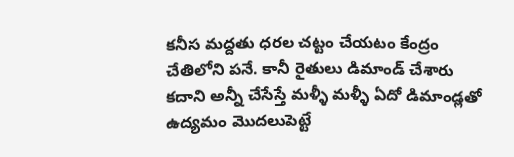కనీస మద్దతు ధరల చట్టం చేయటం కేంద్రం చేతిలోని పనే. కానీ రైతులు డిమాండ్ చేశారు కదాని అన్నీ చేసేస్తే మళ్ళీ మళ్ళీ ఏదో డిమాండ్లతో ఉద్యమం మొదలుపెట్టే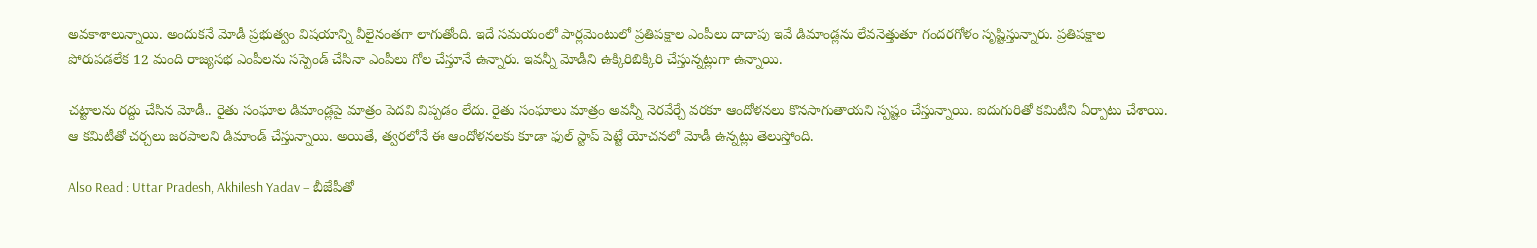అవకాశాలున్నాయి. అందుకనే మోడీ ప్రభుత్వం విషయాన్ని వీలైనంతగా లాగుతోంది. ఇదే సమయంలో పార్లమెంటులో ప్రతిపక్షాల ఎంపీలు దాదాపు ఇవే డిమాండ్ల‌ను లేవ‌నెత్తుతూ గంద‌ర‌గోళం సృష్టిస్తున్నారు. ప్రతిపక్షాల పోరుపడలేక 12 మంది రాజ్యసభ ఎంపీలను సస్పెండ్ చేసినా ఎంపీలు గోల చేస్తూనే ఉన్నారు. ఇవ‌న్నీ మోడీని ఉక్కిరిబిక్కిరి చేస్తున్న‌ట్లుగా ఉన్నాయి.

చ‌ట్టాల‌ను ర‌ద్దు చేసిన మోడీ.. రైతు సంఘాల డిమాండ్ల‌పై మాత్రం పెద‌వి విప్ప‌డం లేదు. రైతు సంఘాలు మాత్రం అవ‌న్నీ నెర‌వేర్చే వ‌ర‌కూ ఆందోళ‌న‌లు కొన‌సాగుతాయ‌ని స్ప‌ష్టం చేస్తున్నాయి. ఐదుగురితో క‌మిటీని ఏర్పాటు చేశాయి. ఆ క‌మిటీతో చ‌ర్చ‌లు జ‌ర‌పాల‌ని డిమాండ్ చేస్తున్నాయి. అయితే, త్వ‌ర‌లోనే ఈ ఆందోళ‌న‌ల‌కు కూడా ఫుల్ స్టాప్ పెట్టే యోచ‌న‌లో మోడీ ఉన్న‌ట్లు తెలుస్తోంది.

Also Read : Uttar Pradesh, Akhilesh Yadav – బీజేపీతో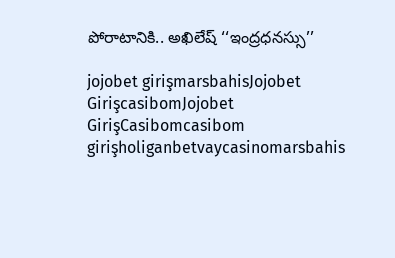పోరాటానికి.. అఖిలేష్‌ ‘‘ఇంద్రధనస్సు’’

jojobet girişmarsbahisJojobet GirişcasibomJojobet GirişCasibomcasibom girişholiganbetvaycasinomarsbahis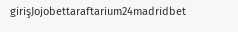girişJojobettaraftarium24madridbet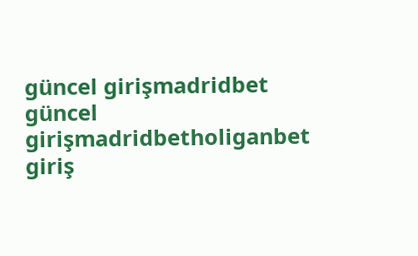güncel girişmadridbet güncel girişmadridbetholiganbet giriş